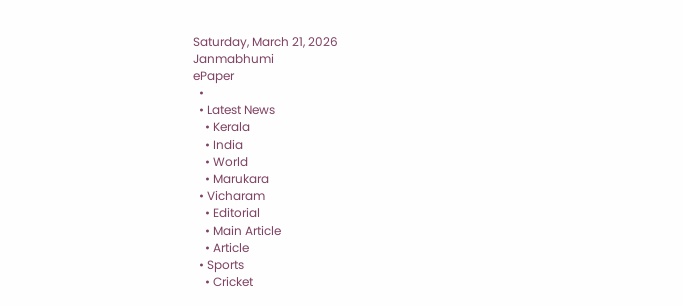Saturday, March 21, 2026
Janmabhumi
ePaper
  •
  • Latest News
    • Kerala
    • India
    • World
    • Marukara
  • Vicharam
    • Editorial
    • Main Article
    • Article
  • Sports
    • Cricket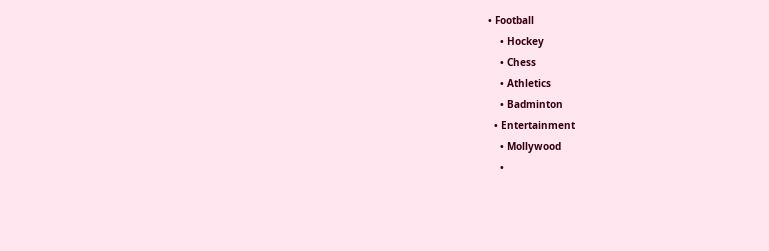• Football
    • Hockey
    • Chess
    • Athletics
    • Badminton
  • Entertainment
    • Mollywood
    •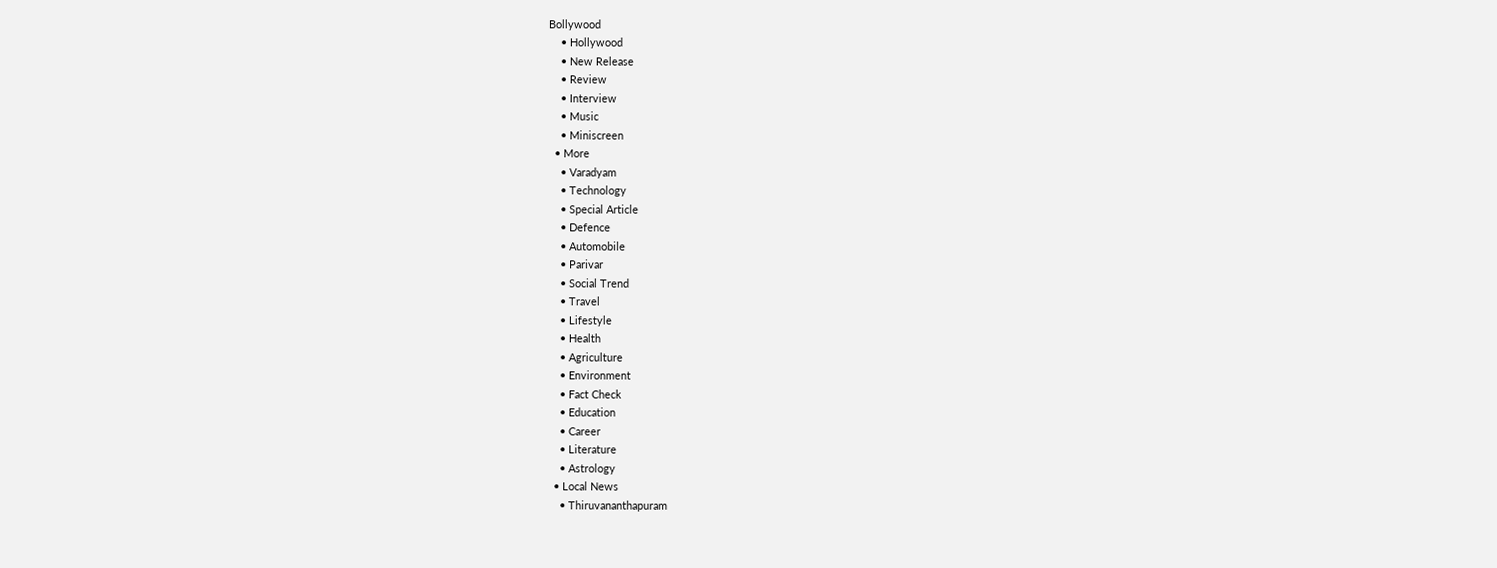Bollywood
    • Hollywood
    • New Release
    • Review
    • Interview
    • Music
    • Miniscreen
  • More
    • Varadyam
    • Technology
    • Special Article
    • Defence
    • Automobile
    • Parivar
    • Social Trend
    • Travel
    • Lifestyle
    • Health
    • Agriculture
    • Environment
    • Fact Check
    • Education
    • Career
    • Literature
    • Astrology
  • Local News
    • Thiruvananthapuram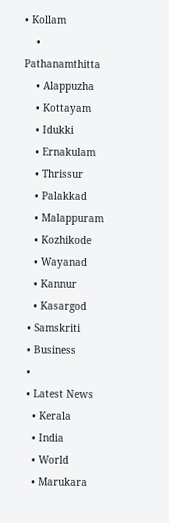• Kollam
    • Pathanamthitta
    • Alappuzha
    • Kottayam
    • Idukki
    • Ernakulam
    • Thrissur
    • Palakkad
    • Malappuram
    • Kozhikode
    • Wayanad
    • Kannur
    • Kasargod
  • Samskriti
  • Business
  •
  • Latest News
    • Kerala
    • India
    • World
    • Marukara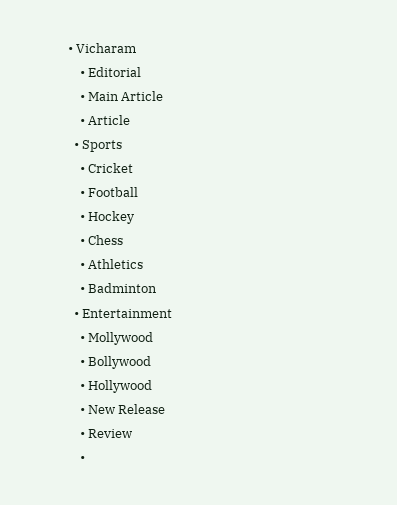• Vicharam
    • Editorial
    • Main Article
    • Article
  • Sports
    • Cricket
    • Football
    • Hockey
    • Chess
    • Athletics
    • Badminton
  • Entertainment
    • Mollywood
    • Bollywood
    • Hollywood
    • New Release
    • Review
    •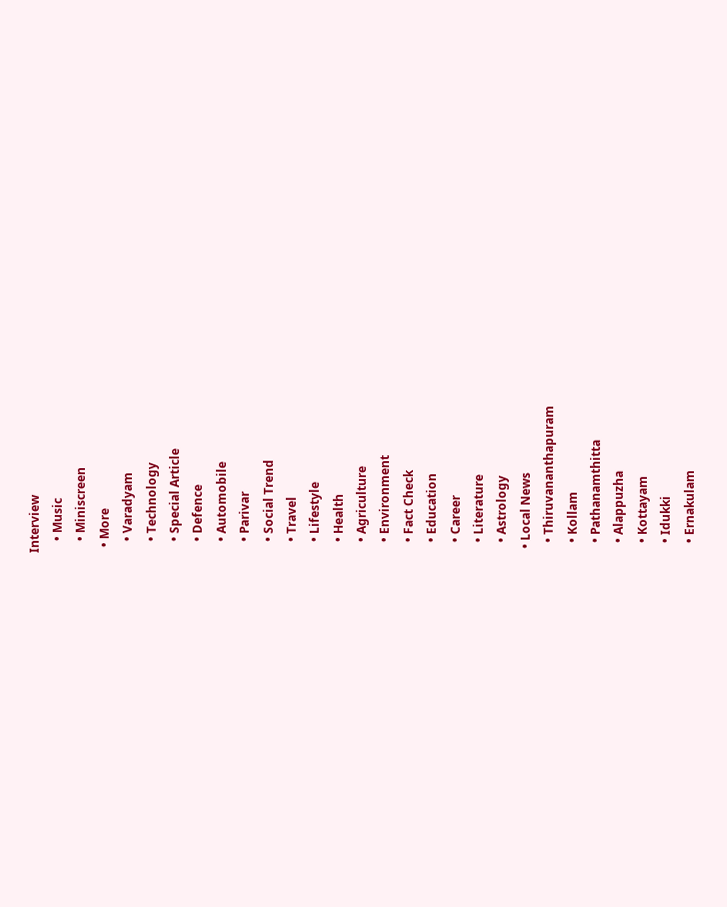Interview
    • Music
    • Miniscreen
  • More
    • Varadyam
    • Technology
    • Special Article
    • Defence
    • Automobile
    • Parivar
    • Social Trend
    • Travel
    • Lifestyle
    • Health
    • Agriculture
    • Environment
    • Fact Check
    • Education
    • Career
    • Literature
    • Astrology
  • Local News
    • Thiruvananthapuram
    • Kollam
    • Pathanamthitta
    • Alappuzha
    • Kottayam
    • Idukki
    • Ernakulam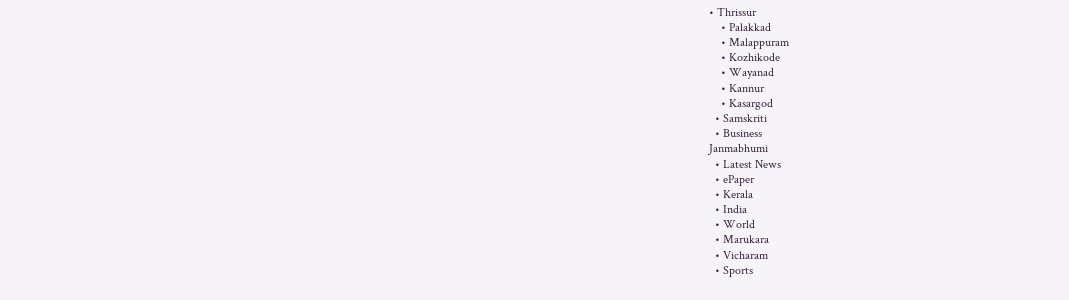• Thrissur
    • Palakkad
    • Malappuram
    • Kozhikode
    • Wayanad
    • Kannur
    • Kasargod
  • Samskriti
  • Business
Janmabhumi
  • Latest News
  • ePaper
  • Kerala
  • India
  • World
  • Marukara
  • Vicharam
  • Sports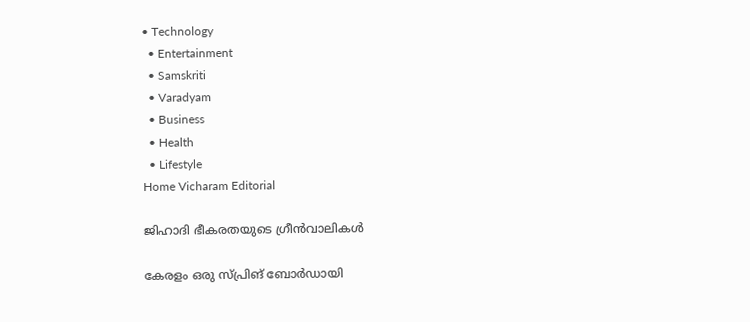• Technology
  • Entertainment
  • Samskriti
  • Varadyam
  • Business
  • Health
  • Lifestyle
Home Vicharam Editorial

ജിഹാദി ഭീകരതയുടെ ഗ്രീന്‍വാലികള്‍

കേരളം ഒരു സ്പ്രിങ് ബോര്‍ഡായി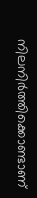നിലനിര്‍ത്തിക്കൊണ്ടാണ്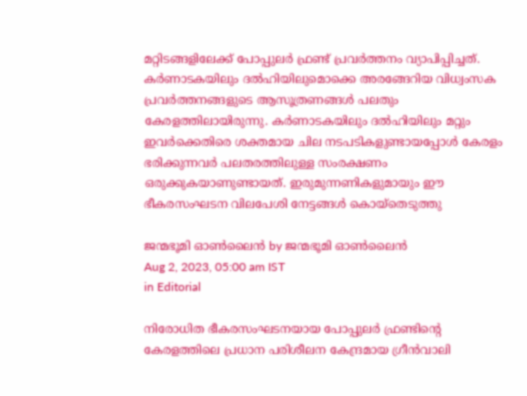മറ്റിടങ്ങളിലേക്ക് പോപ്പുലര്‍ ഫ്രണ്ട് പ്രവര്‍ത്തനം വ്യാപിപ്പിച്ചത്. കര്‍ണാടകയിലും ദല്‍ഹിയിലുമൊക്കെ അരങ്ങേറിയ വിധ്വംസക പ്രവര്‍ത്തനങ്ങളുടെ ആസൂത്രണങ്ങള്‍ പലതും കേരളത്തിലായിരുന്നു. കര്‍ണാടകയിലും ദല്‍ഹിയിലും മറ്റും ഇവര്‍ക്കെതിരെ ശക്തമായ ചില നടപടികളുണ്ടായപ്പോള്‍ കേരളം ഭരിക്കുന്നവര്‍ പലതരത്തിലുള്ള സംരക്ഷണം ഒരുക്കുകയാണുണ്ടായത്. ഇരുമുന്നണികളുമായും ഈ ഭീകരസംഘടന വിലപേശി നേട്ടങ്ങള്‍ കൊയ്‌തെടുത്തു

ജന്മഭൂമി ഓണ്‍ലൈന്‍ by ജന്മഭൂമി ഓണ്‍ലൈന്‍
Aug 2, 2023, 05:00 am IST
in Editorial

നിരോധിത ഭീകരസംഘടനയായ പോപ്പുലര്‍ ഫ്രണ്ടിന്റെ കേരളത്തിലെ പ്രധാന പരിശീലന കേന്ദ്രമായ ഗ്രീന്‍വാലി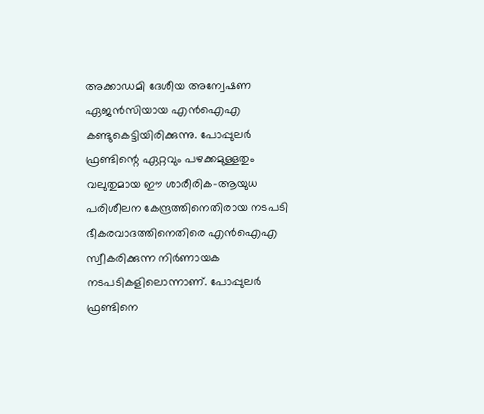അക്കാഡമി ദേശീയ അന്വേഷണ ഏജന്‍സിയായ എന്‍ഐഎ കണ്ടുകെട്ടിയിരിക്കുന്നു. പോപ്പുലര്‍ ഫ്രണ്ടിന്റെ ഏറ്റവും പഴക്കമുള്ളതും വലുതുമായ ഈ ശാരീരിക-ആയുധ പരിശീലന കേന്ദ്രത്തിനെതിരായ നടപടി ഭീകരവാദത്തിനെതിരെ എന്‍ഐഎ സ്വീകരിക്കുന്ന നിര്‍ണായക നടപടികളിലൊന്നാണ്. പോപ്പുലര്‍ ഫ്രണ്ടിനെ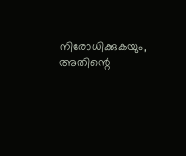നിരോധിക്കുകയും, അതിന്റെ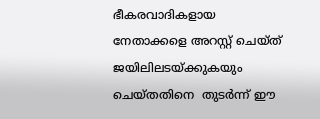ഭീകരവാദികളായ നേതാക്കളെ അറസ്റ്റ് ചെയ്ത് ജയിലിലടയ്‌ക്കുകയും ചെയ്തതിനെ  തുടര്‍ന്ന് ഈ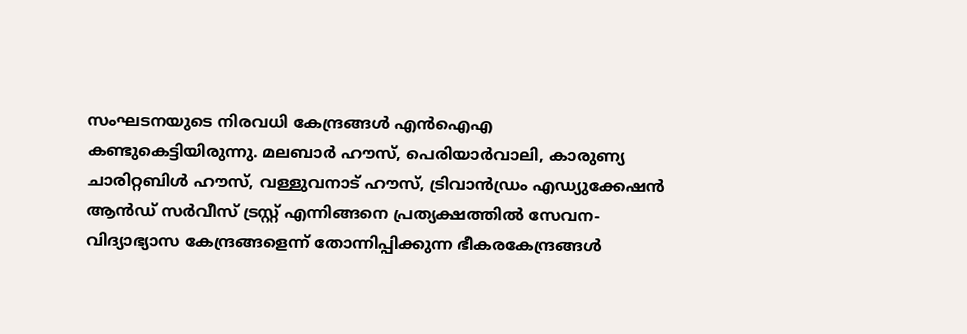സംഘടനയുടെ നിരവധി കേന്ദ്രങ്ങള്‍ എന്‍ഐഎ കണ്ടുകെട്ടിയിരുന്നു. മലബാര്‍ ഹൗസ്, പെരിയാര്‍വാലി, കാരുണ്യ ചാരിറ്റബിള്‍ ഹൗസ്, വള്ളുവനാട് ഹൗസ്, ട്രിവാന്‍ഡ്രം എഡ്യുക്കേഷന്‍ ആന്‍ഡ് സര്‍വീസ് ട്രസ്റ്റ് എന്നിങ്ങനെ പ്രത്യക്ഷത്തില്‍ സേവന-വിദ്യാഭ്യാസ കേന്ദ്രങ്ങളെന്ന് തോന്നിപ്പിക്കുന്ന ഭീകരകേന്ദ്രങ്ങള്‍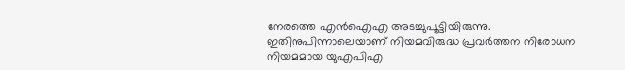നേരത്തെ എന്‍ഐഎ അടച്ചുപൂട്ടിയിരുന്നു. ഇതിനുപിന്നാലെയാണ് നിയമവിരുദ്ധ പ്രവര്‍ത്തന നിരോധന നിയമമായ യുഎപിഎ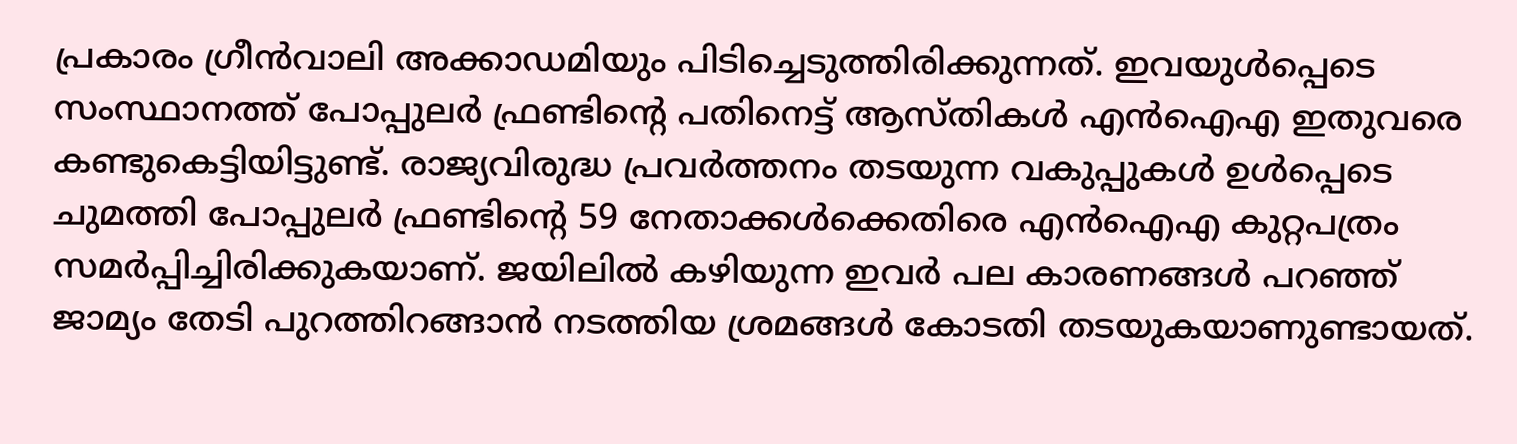പ്രകാരം ഗ്രീന്‍വാലി അക്കാഡമിയും പിടിച്ചെടുത്തിരിക്കുന്നത്. ഇവയുള്‍പ്പെടെ സംസ്ഥാനത്ത് പോപ്പുലര്‍ ഫ്രണ്ടിന്റെ പതിനെട്ട് ആസ്തികള്‍ എന്‍ഐഎ ഇതുവരെ കണ്ടുകെട്ടിയിട്ടുണ്ട്. രാജ്യവിരുദ്ധ പ്രവര്‍ത്തനം തടയുന്ന വകുപ്പുകള്‍ ഉള്‍പ്പെടെ ചുമത്തി പോപ്പുലര്‍ ഫ്രണ്ടിന്റെ 59 നേതാക്കള്‍ക്കെതിരെ എന്‍ഐഎ കുറ്റപത്രം സമര്‍പ്പിച്ചിരിക്കുകയാണ്. ജയിലില്‍ കഴിയുന്ന ഇവര്‍ പല കാരണങ്ങള്‍ പറഞ്ഞ് ജാമ്യം തേടി പുറത്തിറങ്ങാന്‍ നടത്തിയ ശ്രമങ്ങള്‍ കോടതി തടയുകയാണുണ്ടായത്.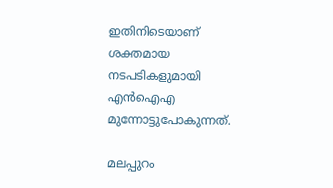ഇതിനിടെയാണ് ശക്തമായ നടപടികളുമായി എന്‍ഐഎ മുന്നോട്ടുപോകുന്നത്.

മലപ്പുറം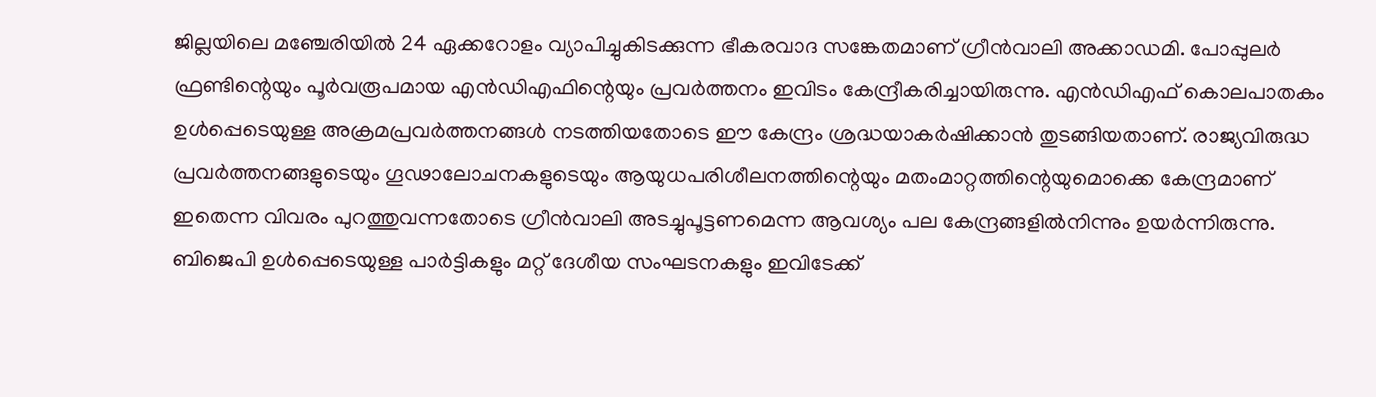ജില്ലയിലെ മഞ്ചേരിയില്‍ 24 ഏക്കറോളം വ്യാപിച്ചുകിടക്കുന്ന ഭീകരവാദ സങ്കേതമാണ് ഗ്രീന്‍വാലി അക്കാഡമി. പോപ്പുലര്‍ ഫ്രണ്ടിന്റെയും പൂര്‍വരൂപമായ എന്‍ഡിഎഫിന്റെയും പ്രവര്‍ത്തനം ഇവിടം കേന്ദ്രീകരിച്ചായിരുന്നു. എന്‍ഡിഎഫ് കൊലപാതകം ഉള്‍പ്പെടെയുള്ള അക്രമപ്രവര്‍ത്തനങ്ങള്‍ നടത്തിയതോടെ ഈ കേന്ദ്രം ശ്രദ്ധയാകര്‍ഷിക്കാന്‍ തുടങ്ങിയതാണ്. രാജ്യവിരുദ്ധ പ്രവര്‍ത്തനങ്ങളുടെയും ഗൂഢാലോചനകളുടെയും ആയുധപരിശീലനത്തിന്റെയും മതംമാറ്റത്തിന്റെയുമൊക്കെ കേന്ദ്രമാണ് ഇതെന്ന വിവരം പുറത്തുവന്നതോടെ ഗ്രീന്‍വാലി അടച്ചുപൂട്ടണമെന്ന ആവശ്യം പല കേന്ദ്രങ്ങളില്‍നിന്നും ഉയര്‍ന്നിരുന്നു. ബിജെപി ഉള്‍പ്പെടെയുള്ള പാര്‍ട്ടികളും മറ്റ് ദേശീയ സംഘടനകളും ഇവിടേക്ക്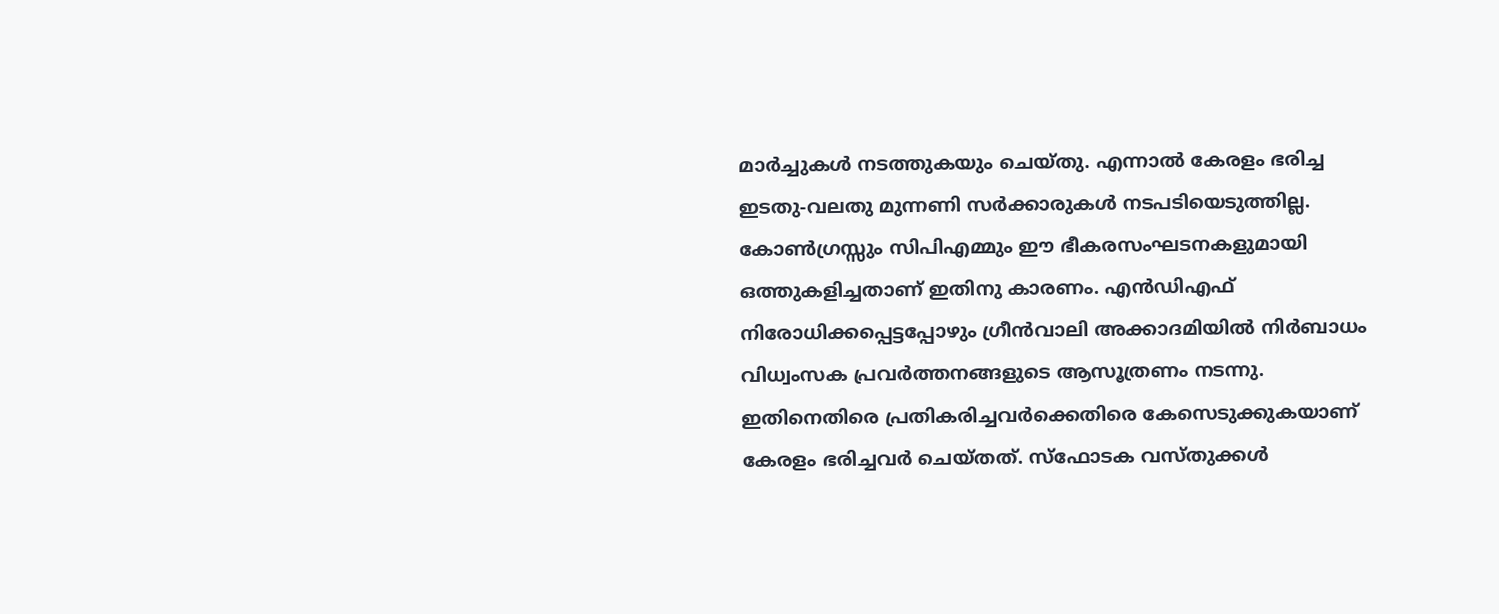മാര്‍ച്ചുകള്‍ നടത്തുകയും ചെയ്തു. എന്നാല്‍ കേരളം ഭരിച്ച ഇടതു-വലതു മുന്നണി സര്‍ക്കാരുകള്‍ നടപടിയെടുത്തില്ല. കോണ്‍ഗ്രസ്സും സിപിഎമ്മും ഈ ഭീകരസംഘടനകളുമായി ഒത്തുകളിച്ചതാണ് ഇതിനു കാരണം. എന്‍ഡിഎഫ് നിരോധിക്കപ്പെട്ടപ്പോഴും ഗ്രീന്‍വാലി അക്കാദമിയില്‍ നിര്‍ബാധം വിധ്വംസക പ്രവര്‍ത്തനങ്ങളുടെ ആസൂത്രണം നടന്നു.  ഇതിനെതിരെ പ്രതികരിച്ചവര്‍ക്കെതിരെ കേസെടുക്കുകയാണ് കേരളം ഭരിച്ചവര്‍ ചെയ്തത്. സ്‌ഫോടക വസ്തുക്കള്‍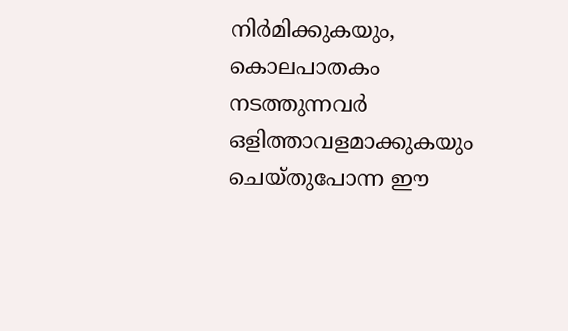നിര്‍മിക്കുകയും, കൊലപാതകം നടത്തുന്നവര്‍ ഒളിത്താവളമാക്കുകയും ചെയ്തുപോന്ന ഈ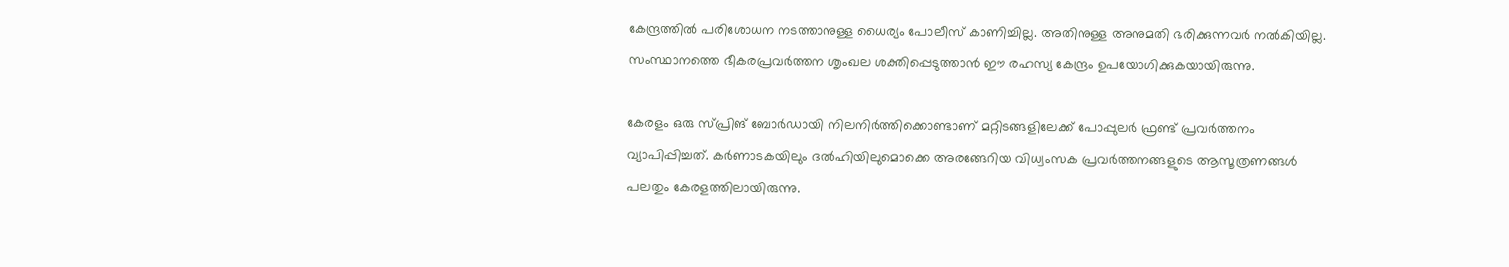കേന്ദ്രത്തില്‍ പരിശോധന നടത്താനുള്ള ധൈര്യം പോലീസ് കാണിച്ചില്ല. അതിനുള്ള അനുമതി ഭരിക്കുന്നവര്‍ നല്‍കിയില്ല. സംസ്ഥാനത്തെ ഭീകരപ്രവര്‍ത്തന ശൃംഖല ശക്തിപ്പെടുത്താന്‍ ഈ രഹസ്യ കേന്ദ്രം ഉപയോഗിക്കുകയായിരുന്നു.

കേരളം ഒരു സ്പ്രിങ് ബോര്‍ഡായി നിലനിര്‍ത്തിക്കൊണ്ടാണ് മറ്റിടങ്ങളിലേക്ക് പോപ്പുലര്‍ ഫ്രണ്ട് പ്രവര്‍ത്തനം വ്യാപിപ്പിച്ചത്. കര്‍ണാടകയിലും ദല്‍ഹിയിലുമൊക്കെ അരങ്ങേറിയ വിധ്വംസക പ്രവര്‍ത്തനങ്ങളുടെ ആസൂത്രണങ്ങള്‍ പലതും കേരളത്തിലായിരുന്നു.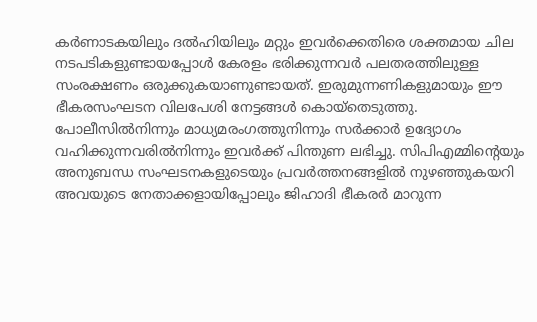കര്‍ണാടകയിലും ദല്‍ഹിയിലും മറ്റും ഇവര്‍ക്കെതിരെ ശക്തമായ ചില നടപടികളുണ്ടായപ്പോള്‍ കേരളം ഭരിക്കുന്നവര്‍ പലതരത്തിലുള്ള സംരക്ഷണം ഒരുക്കുകയാണുണ്ടായത്. ഇരുമുന്നണികളുമായും ഈ ഭീകരസംഘടന വിലപേശി നേട്ടങ്ങള്‍ കൊയ്‌തെടുത്തു. പോലീസില്‍നിന്നും മാധ്യമരംഗത്തുനിന്നും സര്‍ക്കാര്‍ ഉദ്യോഗം വഹിക്കുന്നവരില്‍നിന്നും ഇവര്‍ക്ക് പിന്തുണ ലഭിച്ചു. സിപിഎമ്മിന്റെയും അനുബന്ധ സംഘടനകളുടെയും പ്രവര്‍ത്തനങ്ങളില്‍ നുഴഞ്ഞുകയറി അവയുടെ നേതാക്കളായിപ്പോലും ജിഹാദി ഭീകരര്‍ മാറുന്ന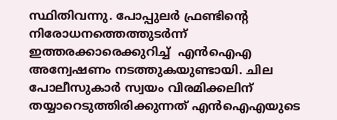സ്ഥിതിവന്നു. പോപ്പുലര്‍ ഫ്രണ്ടിന്റെ നിരോധനത്തെത്തുടര്‍ന്ന് ഇത്തരക്കാരെക്കുറിച്ച്  എന്‍ഐഎ അന്വേഷണം നടത്തുകയുണ്ടായി. ചില പോലീസുകാര്‍ സ്വയം വിരമിക്കലിന് തയ്യാറെടുത്തിരിക്കുന്നത് എന്‍ഐഎയുടെ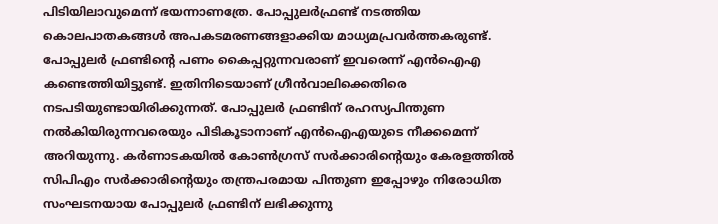പിടിയിലാവുമെന്ന് ഭയന്നാണത്രേ. പോപ്പുലര്‍ഫ്രണ്ട് നടത്തിയ കൊലപാതകങ്ങള്‍ അപകടമരണങ്ങളാക്കിയ മാധ്യമപ്രവര്‍ത്തകരുണ്ട്. പോപ്പുലര്‍ ഫ്രണ്ടിന്റെ പണം കൈപ്പറ്റുന്നവരാണ് ഇവരെന്ന് എന്‍ഐഎ കണ്ടെത്തിയിട്ടുണ്ട്. ഇതിനിടെയാണ് ഗ്രീന്‍വാലിക്കെതിരെ നടപടിയുണ്ടായിരിക്കുന്നത്. പോപ്പുലര്‍ ഫ്രണ്ടിന് രഹസ്യപിന്തുണ നല്‍കിയിരുന്നവരെയും പിടികൂടാനാണ് എന്‍ഐഎയുടെ നീക്കമെന്ന് അറിയുന്നു. കര്‍ണാടകയില്‍ കോണ്‍ഗ്രസ് സര്‍ക്കാരിന്റെയും കേരളത്തില്‍ സിപിഎം സര്‍ക്കാരിന്റെയും തന്ത്രപരമായ പിന്തുണ ഇപ്പോഴും നിരോധിത സംഘടനയായ പോപ്പുലര്‍ ഫ്രണ്ടിന് ലഭിക്കുന്നു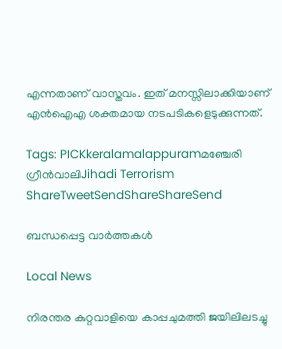എന്നതാണ് വാസ്തവം. ഇത് മനസ്സിലാക്കിയാണ് എന്‍ഐഎ ശക്തമായ നടപടികളെടുക്കുന്നത്.

Tags: PICKkeralamalappuramമഞ്ചേരി ഗ്രീന്‍വാലിJihadi Terrorism
ShareTweetSendShareShareSend

ബന്ധപ്പെട്ട വാര്‍ത്തകള്‍

Local News

നിരന്തര കുറ്റവാളിയെ കാപ്പചുമത്തി ജയിലിലടച്ചു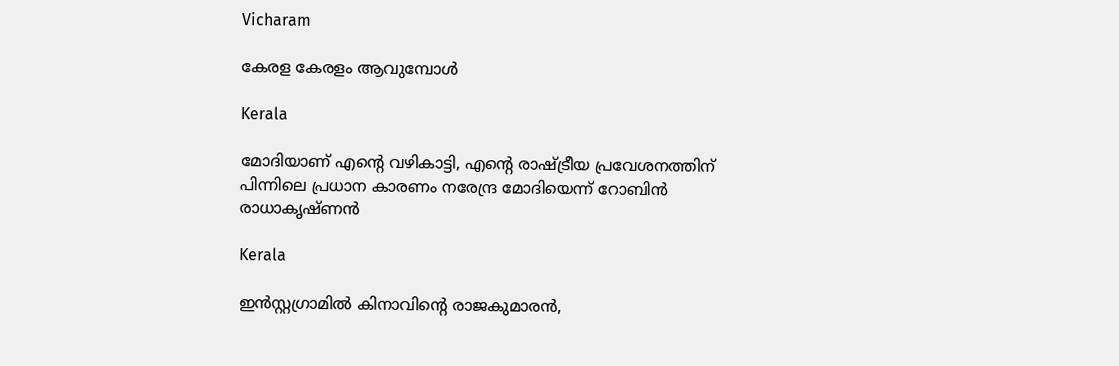Vicharam

കേരള കേരളം ആവുമ്പോൾ

Kerala

മോദിയാണ് എന്റെ വഴികാട്ടി, എന്റെ രാഷ്‌ട്രീയ പ്രവേശനത്തിന് പിന്നിലെ പ്രധാന കാരണം നരേന്ദ്ര മോദിയെന്ന് റോബിൻ രാധാകൃഷ്ണന്‍

Kerala

ഇൻസ്റ്റഗ്രാമിൽ കിനാവിന്റെ രാജകുമാരൻ,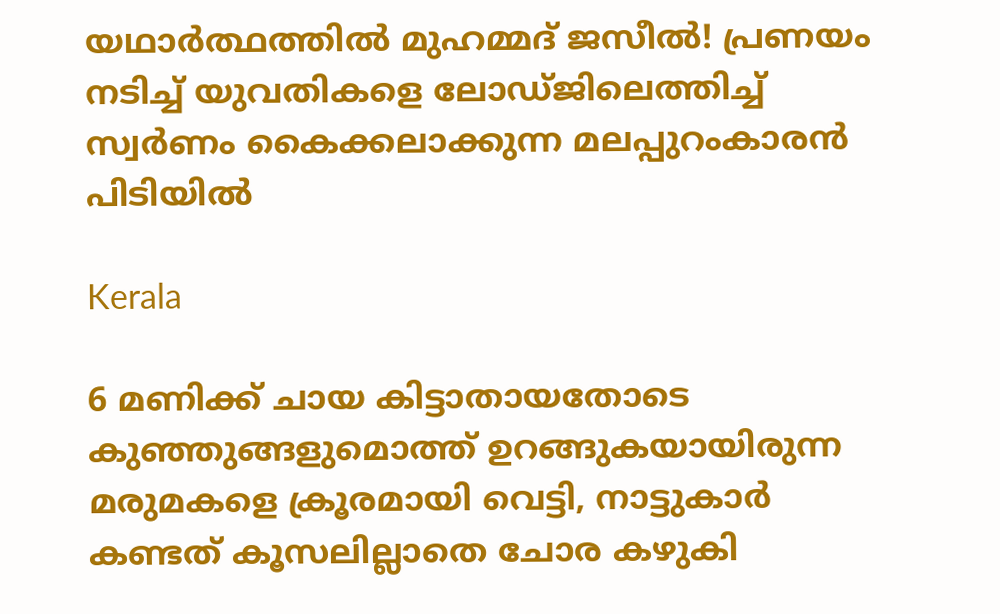യഥാർത്ഥത്തിൽ മുഹമ്മദ് ജസീൽ! പ്രണയം നടിച്ച് യുവതികളെ ലോഡ്ജിലെത്തിച്ച് സ്വർണം കൈക്കലാക്കുന്ന മലപ്പുറംകാരൻ പിടിയിൽ

Kerala

6 മണിക്ക് ചായ കിട്ടാതായതോടെ കുഞ്ഞുങ്ങളുമൊത്ത് ഉറങ്ങുകയായിരുന്ന മരുമകളെ ക്രൂരമായി വെട്ടി, നാട്ടുകാർ കണ്ടത് കൂസലില്ലാതെ ചോര കഴുകി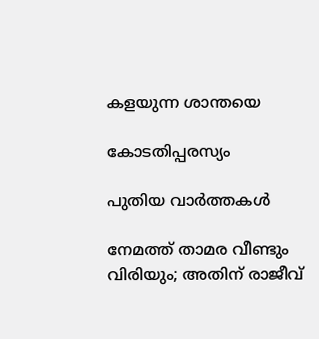കളയുന്ന ശാന്തയെ

കോടതിപ്പരസ്യം

പുതിയ വാര്‍ത്തകള്‍

നേമത്ത് താമര വീണ്ടും വിരിയും; അതിന് രാജീവ്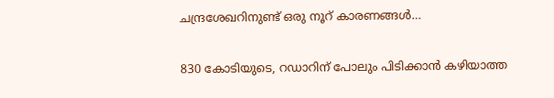ചന്ദ്രശേഖറിനുണ്ട് ഒരു നൂറ് കാരണങ്ങള്‍…

830 കോടിയുടെ, റഡാറിന് പോലും പിടിക്കാന്‍ കഴിയാത്ത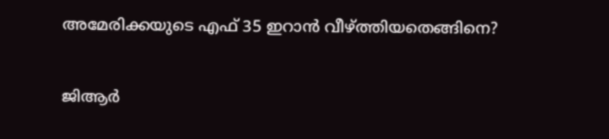അമേരിക്കയുടെ എഫ് 35 ഇറാന്‍ വീഴ്‌ത്തിയതെങ്ങിനെ?

ജിആര്‍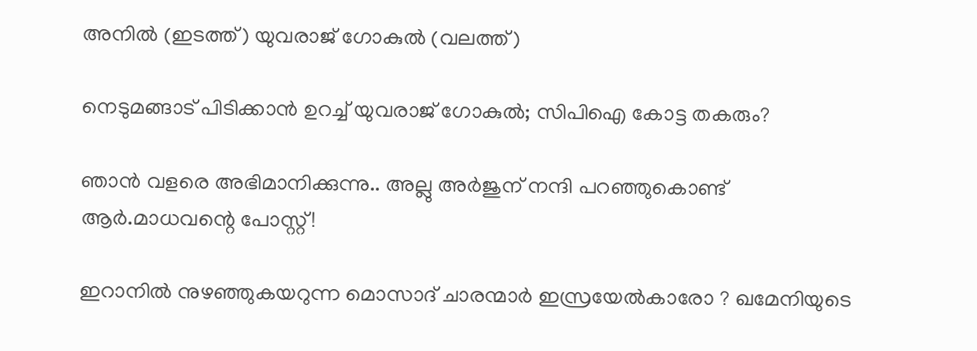അനില്‍ (ഇടത്ത്) യുവരാജ് ഗോകുല്‍ (വലത്ത്)

നെടുമങ്ങാട് പിടിക്കാന്‍ ഉറച്ച് യുവരാജ് ഗോകുല്‍; സിപിഐ കോട്ട തകരും?

ഞാൻ വളരെ അഭിമാനിക്കുന്നു.. അല്ലു അർജുന് നന്ദി പറഞ്ഞുകൊണ്ട് ആർ.മാധവന്റെ പോസ്റ്റ്!

ഇറാനില്‍ നുഴഞ്ഞുകയറുന്ന മൊസാദ് ചാരന്മാര്‍ ഇസ്രയേല്‍കാരോ ? ഖമേനിയുടെ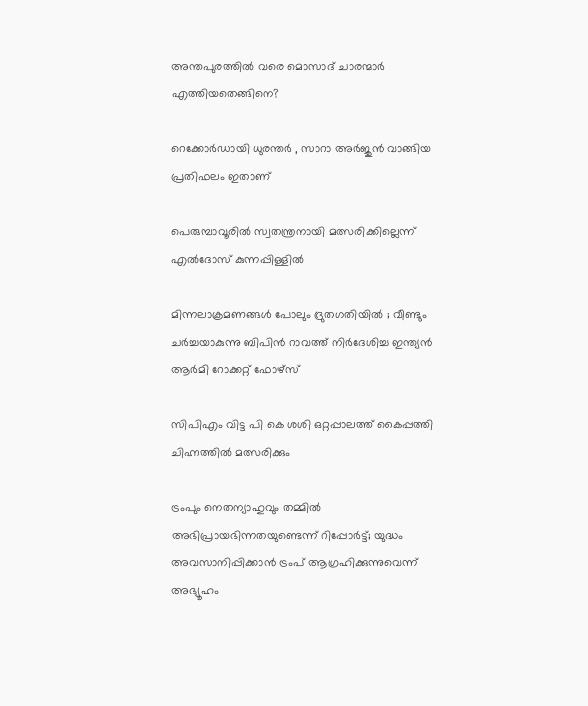അന്തപുരത്തില്‍ വരെ മൊസാദ് ചാരന്മാര്‍ എത്തിയതെങ്ങിനെ?

റെക്കോർഡായി ധുരന്തർ , സാറാ അർജുൻ വാങ്ങിയ പ്രതിഫലം ഇതാണ്

പെരുമ്പാവൂരില്‍ സ്വതന്ത്രനായി മത്സരിക്കില്ലെന്ന് എല്‍ദോസ് കുന്നപ്പിള്ളില്‍

മിന്നലാക്രമണങ്ങൾ പോലും ദ്രുതഗതിയിൽ ; വീണ്ടും ചർച്ചയാകുന്നു ബിപിൻ റാവത്ത് നിർദേശിച്ച ഇന്ത്യൻ ആർമി റോക്കറ്റ് ഫോഴ്‌സ്

സിപിഎം വിട്ട പി കെ ശശി ഒറ്റപ്പാലത്ത് കൈപ്പത്തി ചിഹ്നത്തില്‍ മത്സരിക്കും

ട്രംപും നെതന്യാഹുവും തമ്മിൽ അഭിപ്രായഭിന്നതയുണ്ടെന്ന് റിപ്പോര്‍ട്ട്; യുദ്ധം അവസാനിപ്പിക്കാൻ ട്രംപ് ആഗ്രഹിക്കുന്നുവെന്ന് അഭ്യൂഹം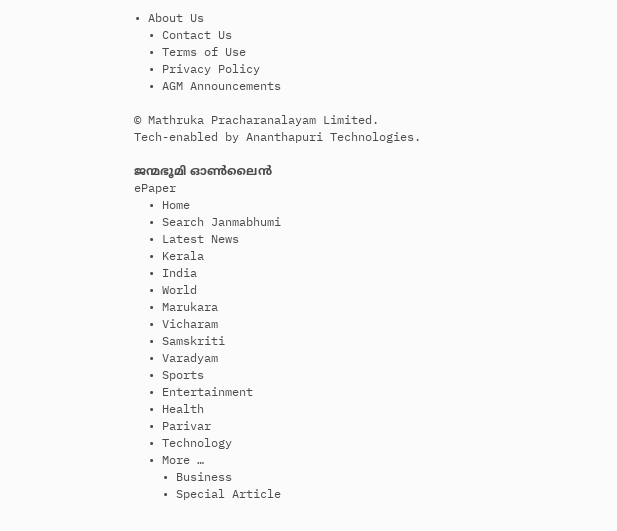• About Us
  • Contact Us
  • Terms of Use
  • Privacy Policy
  • AGM Announcements

© Mathruka Pracharanalayam Limited.
Tech-enabled by Ananthapuri Technologies.

ജന്മഭൂമി ഓണ്‍ലൈന്‍
ePaper
  • Home
  • Search Janmabhumi
  • Latest News
  • Kerala
  • India
  • World
  • Marukara
  • Vicharam
  • Samskriti
  • Varadyam
  • Sports
  • Entertainment
  • Health
  • Parivar
  • Technology
  • More …
    • Business
    • Special Article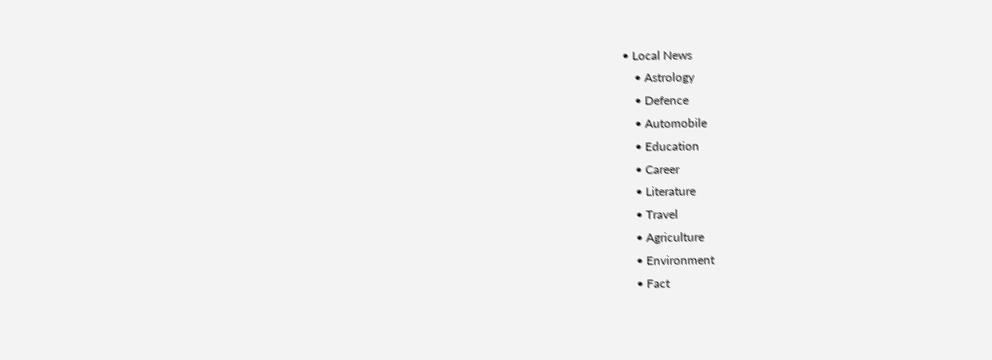• Local News
    • Astrology
    • Defence
    • Automobile
    • Education
    • Career
    • Literature
    • Travel
    • Agriculture
    • Environment
    • Fact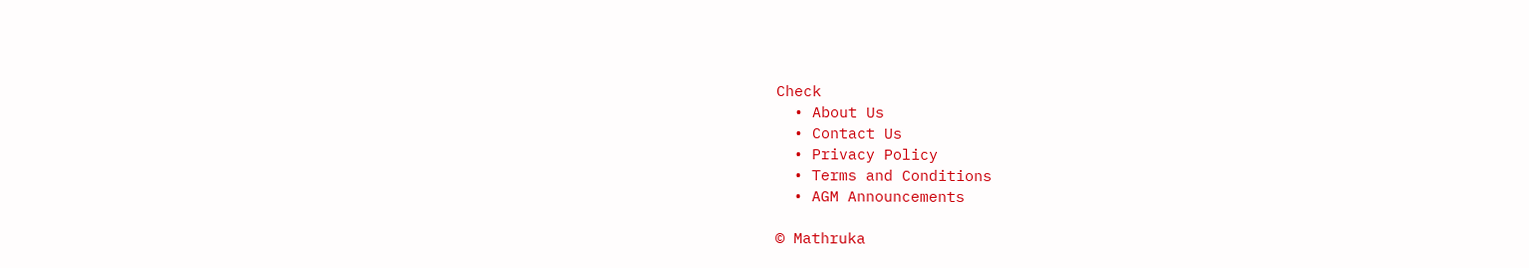Check
  • About Us
  • Contact Us
  • Privacy Policy
  • Terms and Conditions
  • AGM Announcements

© Mathruka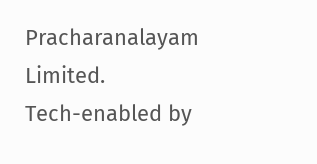Pracharanalayam Limited.
Tech-enabled by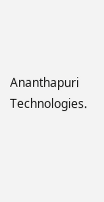Ananthapuri Technologies.